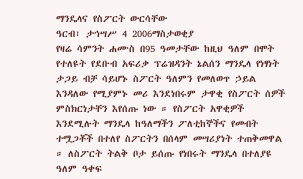ማንዴላና የስፖርት ውርሳቸው
ዓርብ፣ ታኅሣሥ 4 2006ማስታወቂያ
የዛሬ ሳምንት ሐሙስ በ95 ዓመታቸው ከዚህ ዓለም በሞት የተለዩት የደቡብ አፍሪቃ ፕሬዝዳንት ኔልሰን ማንዴላ የነፃነት ታጋይ ብቻ ሳይሆኑ ስፖርት ዓለምን የመለወጥ ኃይል እንዳለው የሚያምኑ መሪ እንደነበሩም ታዋቂ የስፖርት ሰዎች ምስክርነታቸን እየሰጡ ነው ። የስፖርት አዋቂዎች እንደሚሉት ማንዴላ ከዓለማችን ፖለቲከኞችና የመብት ተሟጋቾች በተለየ ስፖርትን በሰላም መሣሪያነት ተጠቅመዋል ። ለስፖርት ትልቅ ቦታ ይሰጡ የነበሩት ማንዴላ በተለያዩ ዓለም ዓቀፍ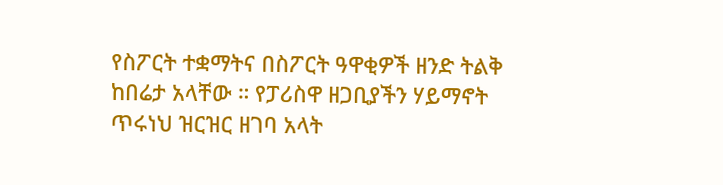የስፖርት ተቋማትና በስፖርት ዓዋቂዎች ዘንድ ትልቅ ከበሬታ አላቸው ። የፓሪስዋ ዘጋቢያችን ሃይማኖት ጥሩነህ ዝርዝር ዘገባ አላት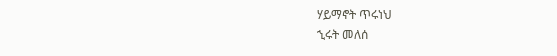ሃይማኖት ጥሩነህ
ኂሩት መለሰ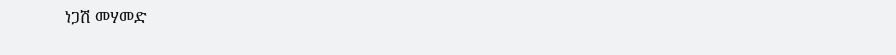ነጋሽ መሃመድ